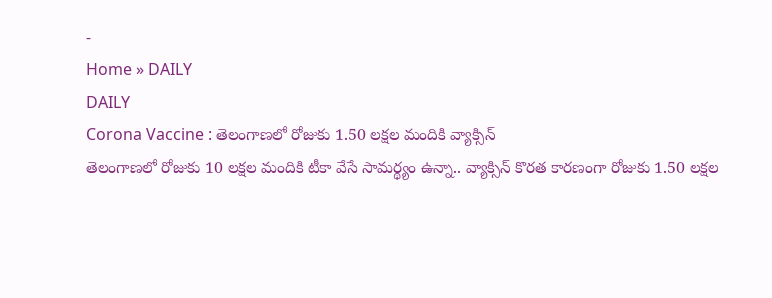-
Home » DAILY
DAILY
Corona Vaccine : తెలంగాణలో రోజుకు 1.50 లక్షల మందికి వ్యాక్సిన్
తెలంగాణలో రోజుకు 10 లక్షల మందికి టీకా వేసే సామర్థ్యం ఉన్నా.. వ్యాక్సిన్ కొరత కారణంగా రోజుకు 1.50 లక్షల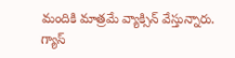మందికి మాత్రమే వ్యాక్సిన్ వేస్తున్నారు.
గ్యాస్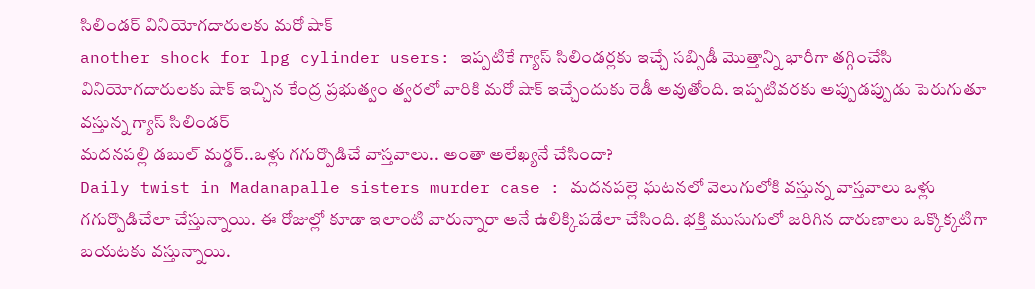సిలిండర్ వినియోగదారులకు మరో షాక్
another shock for lpg cylinder users: ఇప్పటికే గ్యాస్ సిలిండర్లకు ఇచ్చే సబ్సిడీ మొత్తాన్ని భారీగా తగ్గించేసి వినియోగదారులకు షాక్ ఇచ్చిన కేంద్ర ప్రభుత్వం త్వరలో వారికి మరో షాక్ ఇచ్చేందుకు రెడీ అవుతోంది. ఇప్పటివరకు అప్పుడప్పుడు పెరుగుతూ వస్తున్న గ్యాస్ సిలిండర్
మదనపల్లి డబుల్ మర్డర్..ఒళ్లు గగుర్పొడిచే వాస్తవాలు.. అంతా అలేఖ్యనే చేసిందా?
Daily twist in Madanapalle sisters murder case : మదనపల్లె ఘటనలో వెలుగులోకి వస్తున్న వాస్తవాలు ఒళ్లు గగుర్పొడిచేలా చేస్తున్నాయి. ఈ రోజుల్లో కూడా ఇలాంటి వారున్నారా అనే ఉలిక్కిపడేలా చేసింది. భక్తి ముసుగులో జరిగిన దారుణాలు ఒక్కొక్కటిగా బయటకు వస్తున్నాయి.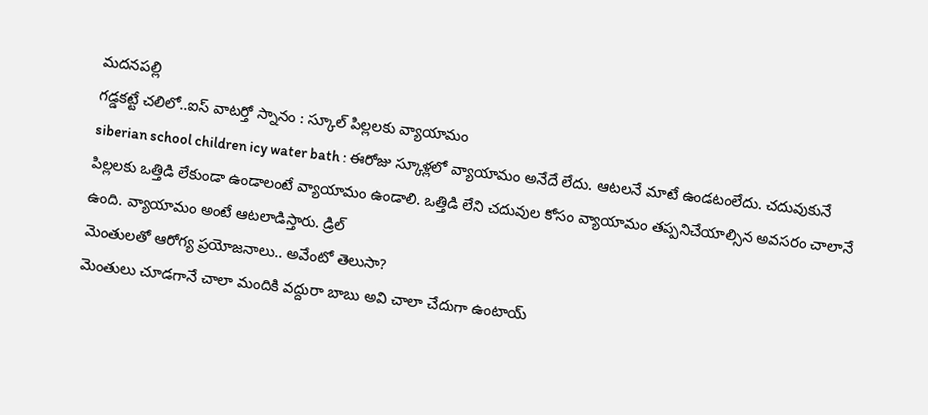మదనపల్లి
గడ్డకట్టే చలిలో..ఐస్ వాటర్తో స్నానం : స్కూల్ పిల్లలకు వ్యాయామం
siberian school children icy water bath : ఈరోజు స్కూళ్లలో వ్యాయామం అనేదే లేదు. ఆటలనే మాటే ఉండటంలేదు. చదువుకునే పిల్లలకు ఒత్తిడి లేకుండా ఉండాలంటే వ్యాయామం ఉండాలి. ఒత్తిడి లేని చదువుల కోసం వ్యాయామం తప్పనిచేయాల్సిన అవసరం చాలానే ఉంది. వ్యాయామం అంటే ఆటలాడిస్తారు. డ్రిల్
మెంతులతో ఆరోగ్య ప్రయోజనాలు.. అవేంటో తెలుసా?
మెంతులు చూడగానే చాలా మందికి వద్దురా బాబు అవి చాలా చేదుగా ఉంటాయ్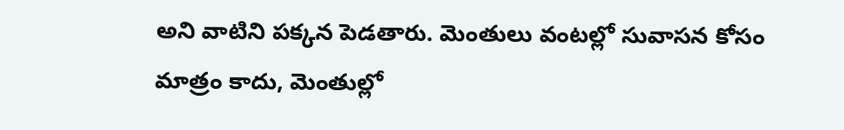అని వాటిని పక్కన పెడతారు. మెంతులు వంటల్లో సువాసన కోసం మాత్రం కాదు, మెంతుల్లో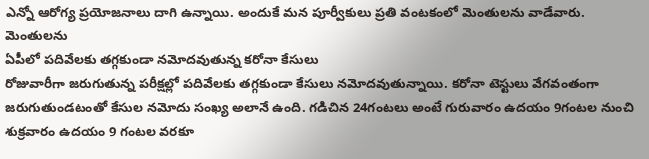ఎన్నో ఆరోగ్య ప్రయోజనాలు దాగి ఉన్నాయి. అందుకే మన పూర్వీకులు ప్రతి వంటకంలో మెంతులను వాడేవారు. మెంతులను
ఏపీలో పదివేలకు తగ్గకుండా నమోదవుతున్న కరోనా కేసులు
రోజువారీగా జరుగుతున్న పరీక్షల్లో పదివేలకు తగ్గకుండా కేసులు నమోదవుతున్నాయి. కరోనా టెస్టులు వేగవంతంగా జరుగుతుండటంతో కేసుల నమోదు సంఖ్య అలానే ఉంది. గడిచిన 24గంటలు అంటే గురువారం ఉదయం 9గంటల నుంచి శుక్రవారం ఉదయం 9 గంటల వరకూ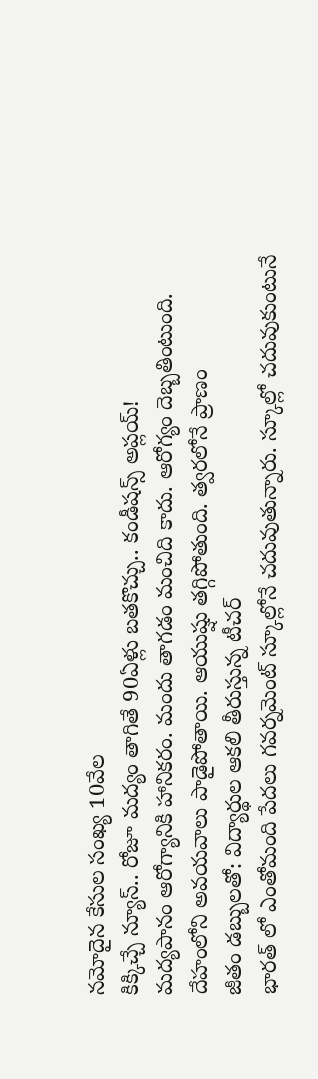నమోదైన కేసుల సంఖ్య 10వేల
కిక్కిచ్చే న్యూస్.. రోజూ మద్యం తాగితే 90ఏళ్లు బతకొచ్చు.. కండీషన్స్ అప్లయ్!
మద్యపానం ఆరోగ్యానికి హానికరం. మందు తాగడం మంచిది కాదు. ఆరోగ్యం దెబ్బతింటుంది. దేహంలోని అవయవాలు పాడైపోతాయి. ఆయుష్షు తగ్గిపోతుంది. త్వరలోనే ప్రాణం
జీతం డబ్బులతో: విద్యార్థుల ఆకలి తీరుస్తున్న టీచర్
భారత్ లో ఎంతోమంది పేదలు గవర్నమెంట్ స్కూల్లోనే చదువుతున్నారు. స్కూల్లో చదువుకుంటునే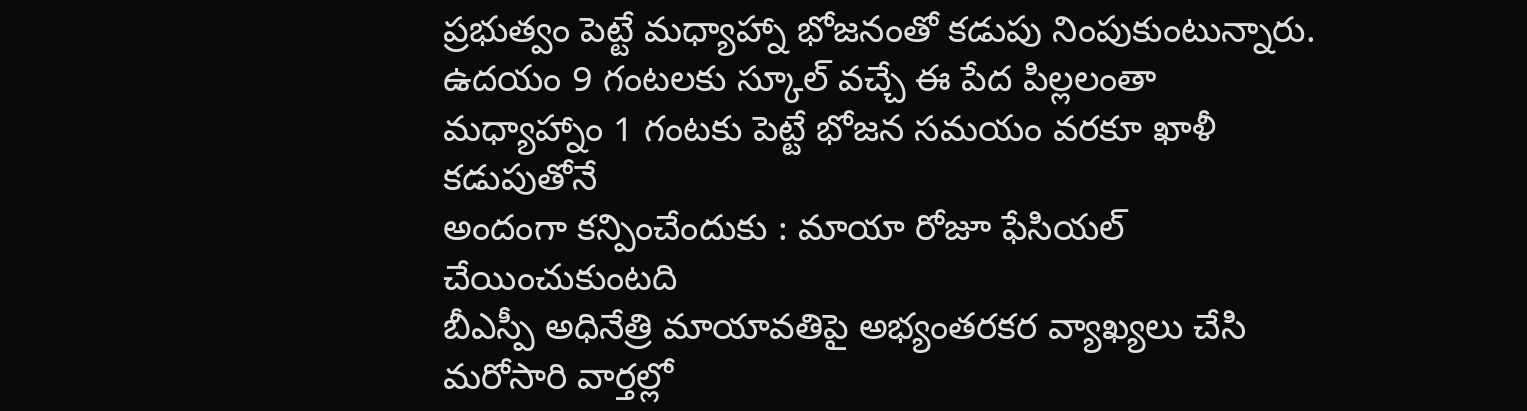ప్రభుత్వం పెట్టే మధ్యాహ్నా భోజనంతో కడుపు నింపుకుంటున్నారు. ఉదయం 9 గంటలకు స్కూల్ వచ్చే ఈ పేద పిల్లలంతా మధ్యాహ్నాం 1 గంటకు పెట్టే భోజన సమయం వరకూ ఖాళీ కడుపుతోనే
అందంగా కన్పించేందుకు : మాయా రోజూ ఫేసియల్ చేయించుకుంటది
బీఎస్పీ అధినేత్రి మాయావతిపై అభ్యంతరకర వ్యాఖ్యలు చేసి మరోసారి వార్తల్లో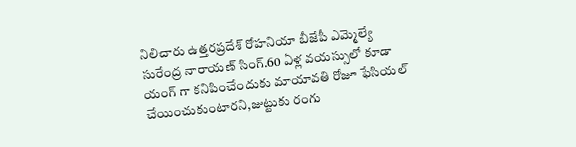నిలిచారు ఉత్తరప్రదేశ్ రోహనియా బీజేపీ ఎమ్మెల్యే సురేంద్ర నారాయణ్ సింగ్.60 ఏళ్ల వయస్సులో కూడా యంగ్ గా కనిపించేందుకు మాయావతి రోజూ ఫేసియల్ చేయించుకుంటారని,జుట్టుకు రంగు